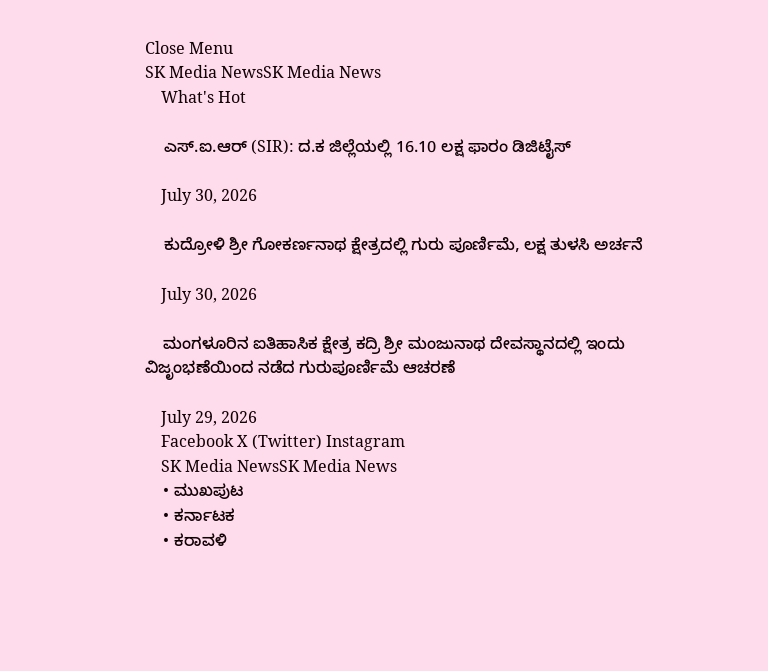Close Menu
SK Media NewsSK Media News
    What's Hot

    ಎಸ್.ಐ.ಆರ್ (SIR): ದ.ಕ ಜಿಲ್ಲೆಯಲ್ಲಿ 16.10 ಲಕ್ಷ ಫಾರಂ ಡಿಜಿಟೈಸ್

    July 30, 2026

    ಕುದ್ರೋಳಿ ಶ್ರೀ ಗೋಕರ್ಣನಾಥ ಕ್ಷೇತ್ರದಲ್ಲಿ ಗುರು ಪೂರ್ಣಿಮೆ, ಲಕ್ಷ ತುಳಸಿ ಅರ್ಚನೆ

    July 30, 2026

    ಮಂಗಳೂರಿನ ಐತಿಹಾಸಿಕ ಕ್ಷೇತ್ರ ಕದ್ರಿ ಶ್ರೀ ಮಂಜುನಾಥ ದೇವಸ್ಥಾನದಲ್ಲಿ ಇಂದು ವಿಜೃಂಭಣೆಯಿಂದ ನಡೆದ ಗುರುಪೂರ್ಣಿಮೆ ಆಚರಣೆ

    July 29, 2026
    Facebook X (Twitter) Instagram
    SK Media NewsSK Media News
    • ಮುಖಪುಟ
    • ಕರ್ನಾಟಕ
    • ಕರಾವಳಿ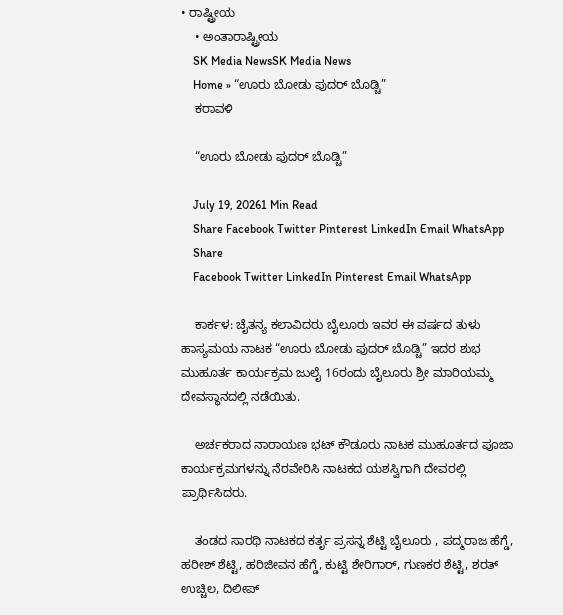• ರಾಷ್ಟ್ರೀಯ
    • ಅಂತಾರಾಷ್ಟ್ರೀಯ
    SK Media NewsSK Media News
    Home » “ಊರು ಬೋಡು ಪುದರ್ ಬೊಡ್ಚಿ”
    ಕರಾವಳಿ

    “ಊರು ಬೋಡು ಪುದರ್ ಬೊಡ್ಚಿ”

    July 19, 20261 Min Read
    Share Facebook Twitter Pinterest LinkedIn Email WhatsApp
    Share
    Facebook Twitter LinkedIn Pinterest Email WhatsApp

    ಕಾರ್ಕಳ: ಚೈತನ್ಯ ಕಲಾವಿದರು ಬೈಲೂರು ಇವರ ಈ ವರ್ಷದ ತುಳು ಹಾಸ್ಯಮಯ ನಾಟಕ “ಊರು ಬೋಡು ಪುದರ್ ಬೊಡ್ಚಿ” ಇದರ ಶುಭ ಮುಹೂರ್ತ ಕಾರ್ಯಕ್ರಮ ಜುಲೈ 16ರಂದು ಬೈಲೂರು ಶ್ರೀ ಮಾರಿಯಮ್ಮ ದೇವಸ್ಥಾನದಲ್ಲಿ ನಡೆಯಿತು.

    ಅರ್ಚಕರಾದ ನಾರಾಯಣ ಭಟ್ ಕೌಡೂರು ನಾಟಕ ಮುಹೂರ್ತದ ಪೂಜಾ ಕಾರ್ಯಕ್ರಮಗಳನ್ನು ನೆರವೇರಿಸಿ ನಾಟಕದ ಯಶಸ್ವಿಗಾಗಿ ದೇವರಲ್ಲಿ ಪ್ರಾರ್ಥಿಸಿದರು.

    ತಂಡದ ಸಾರಥಿ ನಾಟಕದ ಕರ್ತೃ ಪ್ರಸನ್ನ ಶೆಟ್ಟಿ ಬೈಲೂರು , ಪದ್ಮರಾಜ ಹೆಗ್ಡೆ, ಹರೀಶ್ ಶೆಟ್ಟಿ, ಹರಿಜೀವನ ಹೆಗ್ಡೆ, ಕುಟ್ಟಿ ಶೇರಿಗಾರ್, ಗುಣಕರ ಶೆಟ್ಟಿ, ಶರತ್ ಉಚ್ಚಿಲ, ದಿಲೀಪ್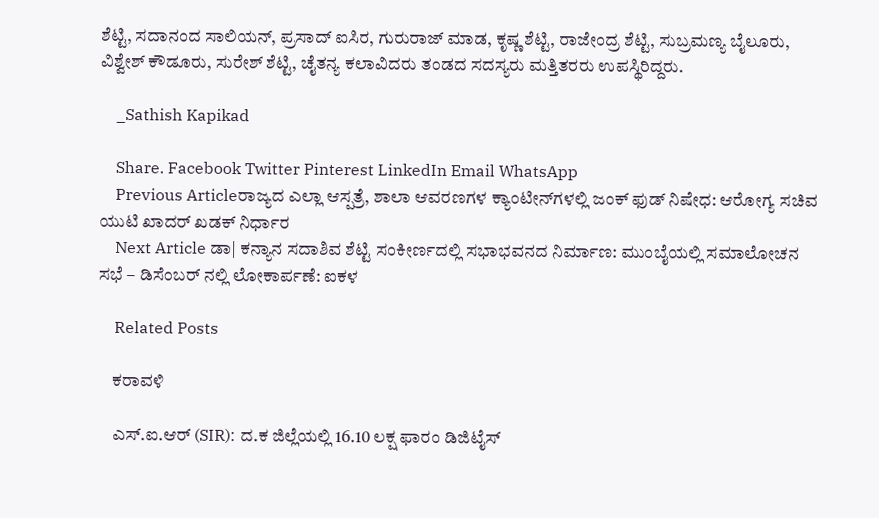ಶೆಟ್ಟಿ, ಸದಾನಂದ ಸಾಲಿಯನ್, ಪ್ರಸಾದ್ ಐಸಿರ, ಗುರುರಾಜ್ ಮಾಡ, ಕೃಷ್ಣ ಶೆಟ್ಟಿ, ರಾಜೇಂದ್ರ ಶೆಟ್ಟಿ, ಸುಬ್ರಮಣ್ಯ ಬೈಲೂರು, ವಿಶ್ವೇಶ್ ಕೌಡೂರು, ಸುರೇಶ್ ಶೆಟ್ಟಿ, ಚೈತನ್ಯ ಕಲಾವಿದರು ತಂಡದ ಸದಸ್ಯರು ಮತ್ತಿತರರು ಉಪಸ್ಥಿರಿದ್ದರು.

    _Sathish Kapikad

    Share. Facebook Twitter Pinterest LinkedIn Email WhatsApp
    Previous Articleರಾಜ್ಯದ ಎಲ್ಲಾ ಆಸ್ಪತ್ರೆ, ಶಾಲಾ ಆವರಣಗಳ ಕ್ಯಾಂಟೀನ್‌ಗಳಲ್ಲಿ ಜಂಕ್‌ ಫುಡ್‌ ನಿಷೇಧ: ಆರೋಗ್ಯ ಸಚಿವ ಯುಟಿ ಖಾದರ್ ಖಡಕ್ ನಿರ್ಧಾರ
    Next Article ಡಾ| ಕನ್ಯಾನ ಸದಾಶಿವ ಶೆಟ್ಟಿ ಸಂಕೀರ್ಣದಲ್ಲಿ ಸಭಾಭವನದ ನಿರ್ಮಾಣ: ಮುಂಬೈಯಲ್ಲಿ ಸಮಾಲೋಚನ ಸಭೆ – ಡಿಸೆಂಬರ್ ನಲ್ಲಿ ಲೋಕಾರ್ಪಣೆ: ಐಕಳ

    Related Posts

    ಕರಾವಳಿ

    ಎಸ್.ಐ.ಆರ್ (SIR): ದ.ಕ ಜಿಲ್ಲೆಯಲ್ಲಿ 16.10 ಲಕ್ಷ ಫಾರಂ ಡಿಜಿಟೈಸ್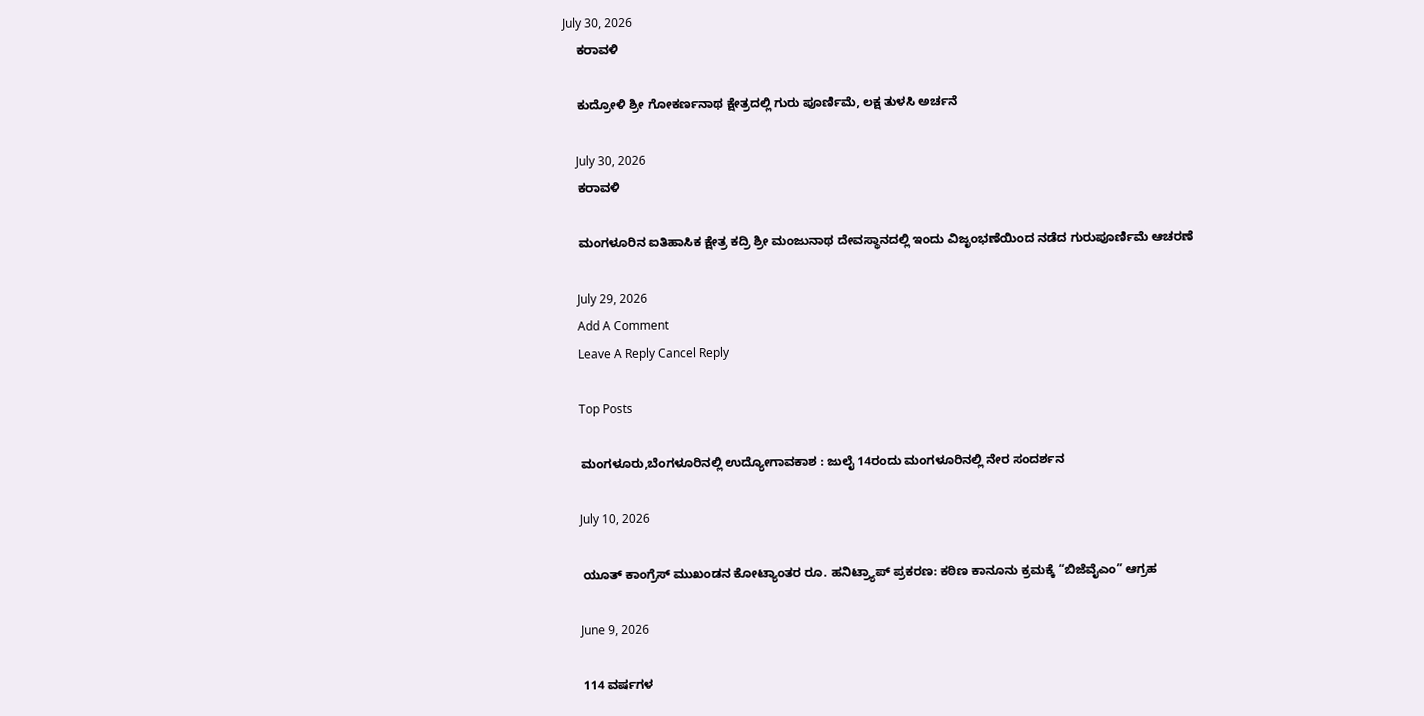July 30, 2026
    ಕರಾವಳಿ

    ಕುದ್ರೋಳಿ ಶ್ರೀ ಗೋಕರ್ಣನಾಥ ಕ್ಷೇತ್ರದಲ್ಲಿ ಗುರು ಪೂರ್ಣಿಮೆ, ಲಕ್ಷ ತುಳಸಿ ಅರ್ಚನೆ

    July 30, 2026
    ಕರಾವಳಿ

    ಮಂಗಳೂರಿನ ಐತಿಹಾಸಿಕ ಕ್ಷೇತ್ರ ಕದ್ರಿ ಶ್ರೀ ಮಂಜುನಾಥ ದೇವಸ್ಥಾನದಲ್ಲಿ ಇಂದು ವಿಜೃಂಭಣೆಯಿಂದ ನಡೆದ ಗುರುಪೂರ್ಣಿಮೆ ಆಚರಣೆ

    July 29, 2026
    Add A Comment
    Leave A Reply Cancel Reply

    Top Posts

    ಮಂಗಳೂರು,ಬೆಂಗಳೂರಿನಲ್ಲಿ ಉದ್ಯೋಗಾವಕಾಶ : ಜುಲೈ 14ರಂದು ಮಂಗಳೂರಿನಲ್ಲಿ ನೇರ ಸಂದರ್ಶನ

    July 10, 2026

    ಯೂತ್ ಕಾಂಗ್ರೆಸ್ ಮುಖಂಡನ ಕೋಟ್ಯಾಂತರ ರೂ. ಹನಿಟ್ರ್ಯಾಪ್ ಪ್ರಕರಣ: ಕಠಿಣ ಕಾನೂನು ಕ್ರಮಕ್ಕೆ “ಬಿಜೆವೈಎಂ” ಆಗ್ರಹ

    June 9, 2026

    114 ವರ್ಷಗಳ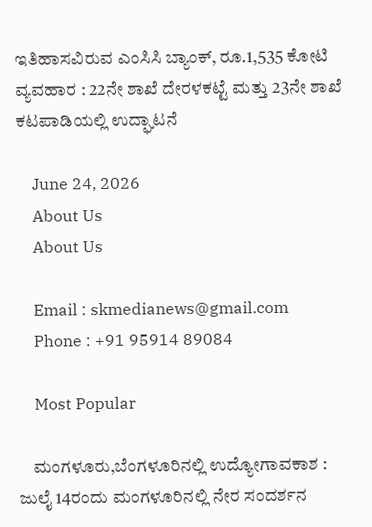ಇತಿಹಾಸವಿರುವ ಎಂಸಿಸಿ ಬ್ಯಾಂಕ್, ರೂ.1,535 ಕೋಟಿ ವ್ಯವಹಾರ : 22ನೇ ಶಾಖೆ ದೇರಳಕಟ್ಟೆ ಮತ್ತು 23ನೇ ಶಾಖೆ ಕಟಪಾಡಿಯಲ್ಲಿ ಉದ್ಘಾಟನೆ

    June 24, 2026
    About Us
    About Us

    Email : skmedianews@gmail.com
    Phone : +91 95914 89084

    Most Popular

    ಮಂಗಳೂರು,ಬೆಂಗಳೂರಿನಲ್ಲಿ ಉದ್ಯೋಗಾವಕಾಶ : ಜುಲೈ 14ರಂದು ಮಂಗಳೂರಿನಲ್ಲಿ ನೇರ ಸಂದರ್ಶನ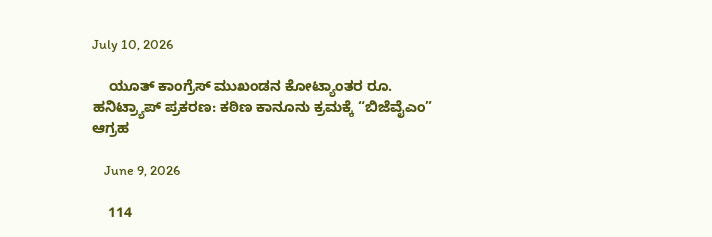July 10, 2026

    ಯೂತ್ ಕಾಂಗ್ರೆಸ್ ಮುಖಂಡನ ಕೋಟ್ಯಾಂತರ ರೂ. ಹನಿಟ್ರ್ಯಾಪ್ ಪ್ರಕರಣ: ಕಠಿಣ ಕಾನೂನು ಕ್ರಮಕ್ಕೆ “ಬಿಜೆವೈಎಂ” ಆಗ್ರಹ

    June 9, 2026

    114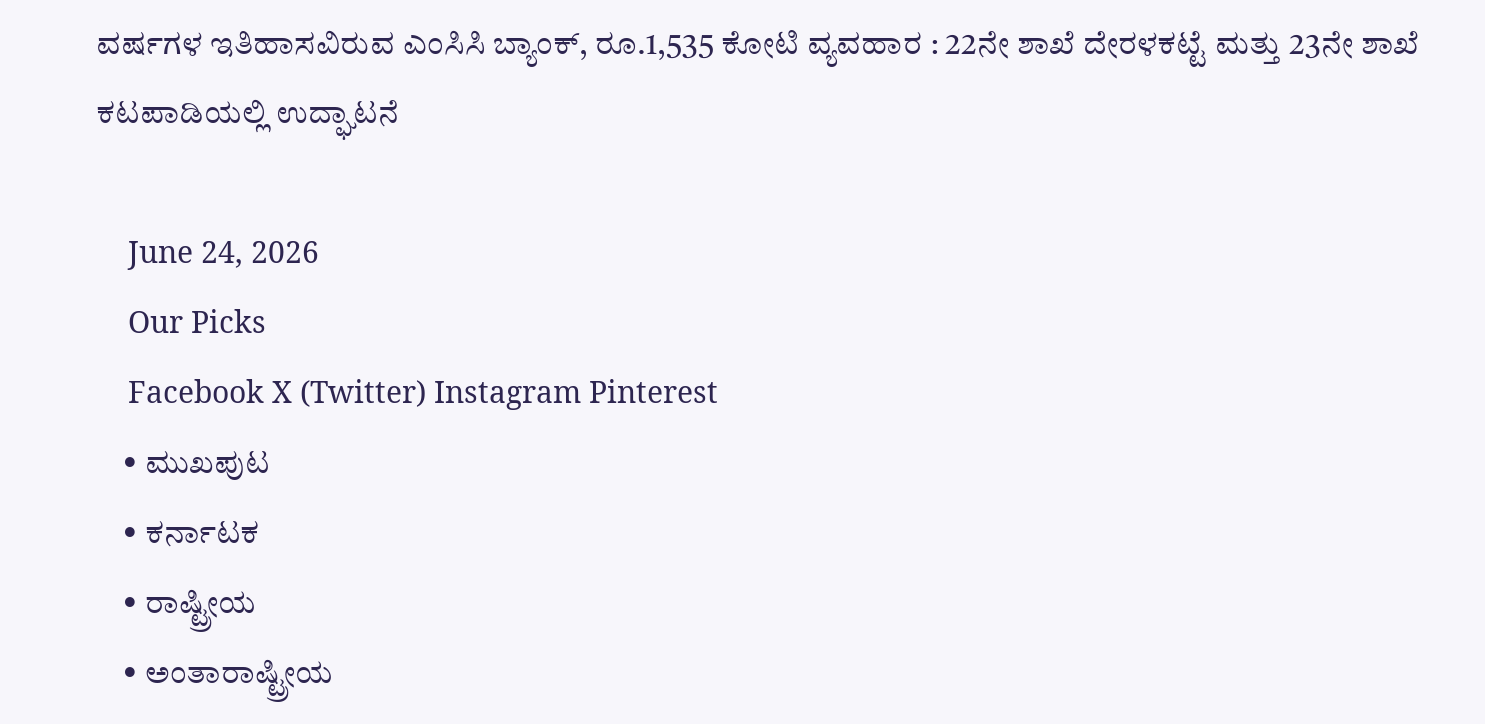ವರ್ಷಗಳ ಇತಿಹಾಸವಿರುವ ಎಂಸಿಸಿ ಬ್ಯಾಂಕ್, ರೂ.1,535 ಕೋಟಿ ವ್ಯವಹಾರ : 22ನೇ ಶಾಖೆ ದೇರಳಕಟ್ಟೆ ಮತ್ತು 23ನೇ ಶಾಖೆ ಕಟಪಾಡಿಯಲ್ಲಿ ಉದ್ಘಾಟನೆ

    June 24, 2026
    Our Picks
    Facebook X (Twitter) Instagram Pinterest
    • ಮುಖಪುಟ
    • ಕರ್ನಾಟಕ
    • ರಾಷ್ಟ್ರೀಯ
    • ಅಂತಾರಾಷ್ಟ್ರೀಯ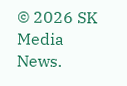© 2026 SK Media News.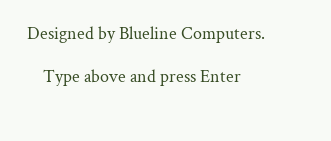Designed by Blueline Computers.

    Type above and press Enter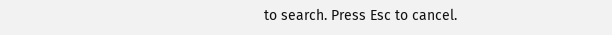to search. Press Esc to cancel.